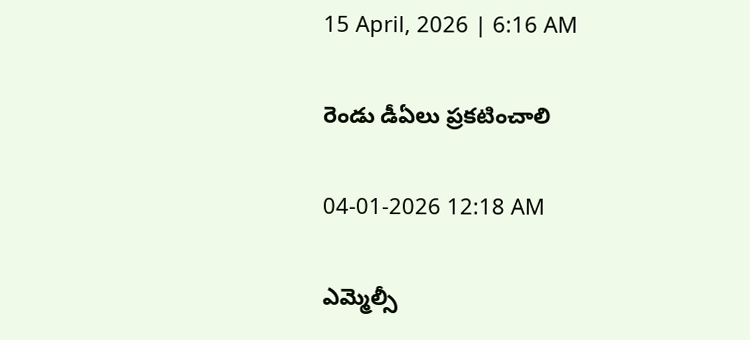15 April, 2026 | 6:16 AM

రెండు డీఏలు ప్రకటించాలి

04-01-2026 12:18 AM

ఎమ్మెల్సీ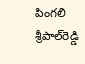పింగలి శ్రీపాల్‌రెడ్డి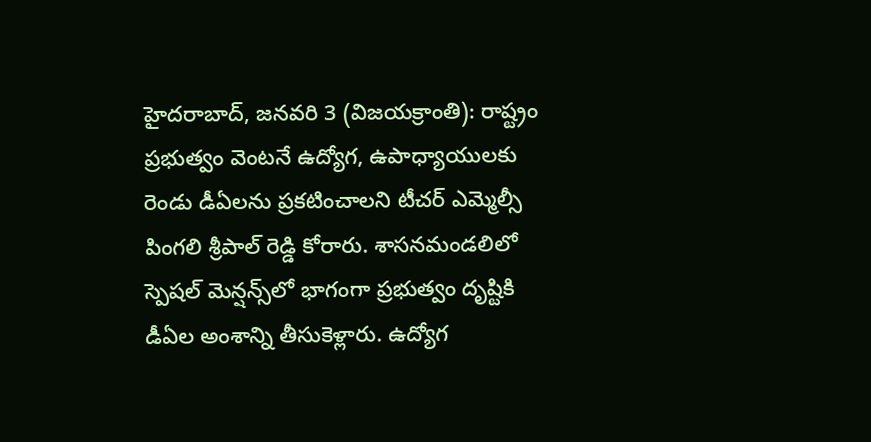హైదరాబాద్, జనవరి 3 (విజయక్రాంతి): రాష్ట్రం ప్రభుత్వం వెంటనే ఉద్యోగ, ఉపాధ్యాయులకు రెండు డీఏలను ప్రకటించాలని టీచర్ ఎమ్మెల్సీ పింగలి శ్రీపాల్ రెడ్డి కోరారు. శాసనమండలిలో స్పెషల్ మెన్షన్స్‌లో భాగంగా ప్రభుత్వం దృష్టికి డీఏల అంశాన్ని తీసుకెళ్లారు. ఉద్యోగ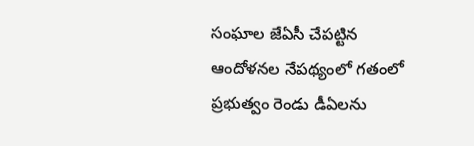సంఘాల జేఏసీ చేపట్టిన ఆందోళనల నేపథ్యంలో గతంలో ప్రభుత్వం రెండు డీఏలను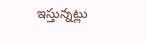ఇస్తున్నట్లు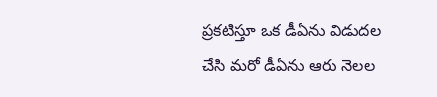ప్రకటిస్తూ ఒక డీఏను విడుదల చేసి మరో డీఏను ఆరు నెలల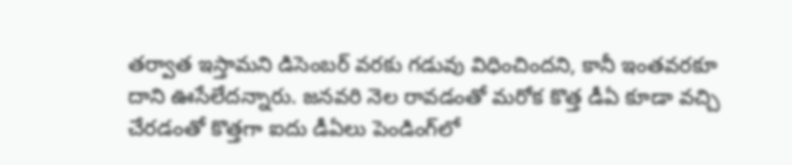తర్వాత ఇస్తామని డిసెంబర్ వరకు గడువు విధించిందని, కానీ ఇంతవరకూ దాని ఊసేలేదన్నారు. జనవరి నెల రావడంతో మరోక కొత్త డీఏ కూడా వచ్చి చేరడంతో కొత్తగా ఐదు డీఏలు పెండింగ్‌లో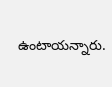ఉంటాయన్నారు.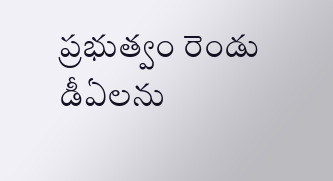ప్రభుత్వం రెండు డీఏలను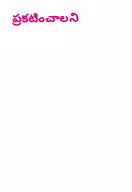ప్రకటించాలని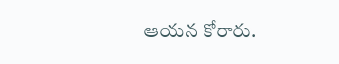ఆయన కోరారు.